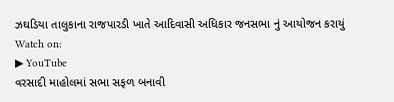ઝઘડિયા તાલુકાના રાજપારડી ખાતે આદિવાસી અધિકાર જનસભા નું આયોજન કરાયું
Watch on:
▶ YouTube
વરસાદી માહોલમાં સભા સફળ બનાવી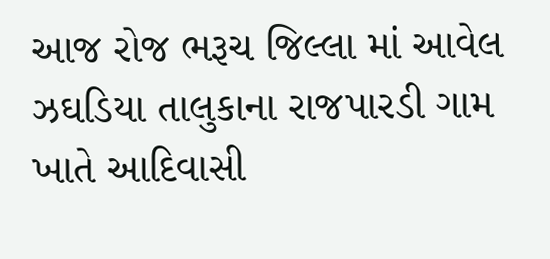આજ રોજ ભરૂચ જિલ્લા માં આવેલ ઝઘડિયા તાલુકાના રાજપારડી ગામ ખાતે આદિવાસી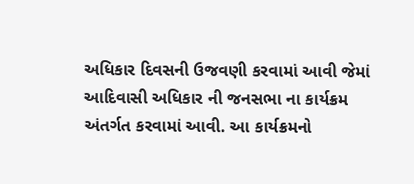અધિકાર દિવસની ઉજવણી કરવામાં આવી જેમાં આદિવાસી અધિકાર ની જનસભા ના કાર્યક્રમ અંતર્ગત કરવામાં આવી. આ કાર્યક્રમનો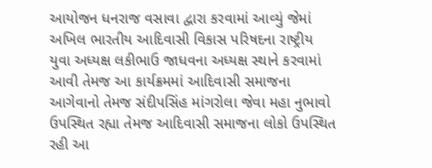આયોજન ધનરાજ વસાવા દ્વારા કરવામાં આવ્યું જેમાં અખિલ ભારતીય આદિવાસી વિકાસ પરિષદના રાષ્ટ્રીય યુવા અધ્યક્ષ લકીભાઉ જાધવના અધ્યક્ષ સ્થાને કરવામાં આવી તેમજ આ કાર્યક્રમમાં આદિવાસી સમાજના આગેવાનો તેમજ સંદીપસિંહ માંગરોલા જેવા મહા નુભાવો ઉપસ્થિત રહ્યા તેમજ આદિવાસી સમાજના લોકો ઉપસ્થિત રહી આ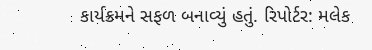કાર્યક્રમને સફળ બનાવ્યું હતું. રિપોર્ટર: મલેક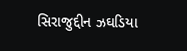સિરાજુદ્દીન ઝઘડિયા